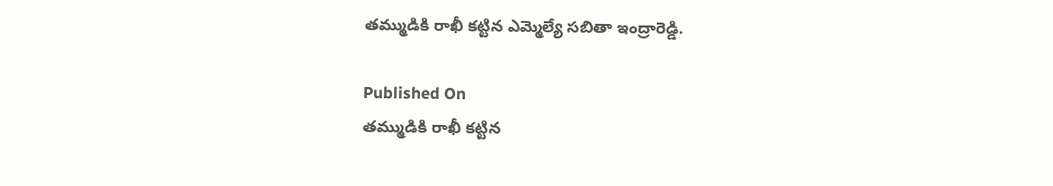తమ్ముడికి రాఖీ కట్టిన ఎమ్మెల్యే సబితా ఇంద్రారెడ్డి.

Published On
తమ్ముడికి రాఖీ కట్టిన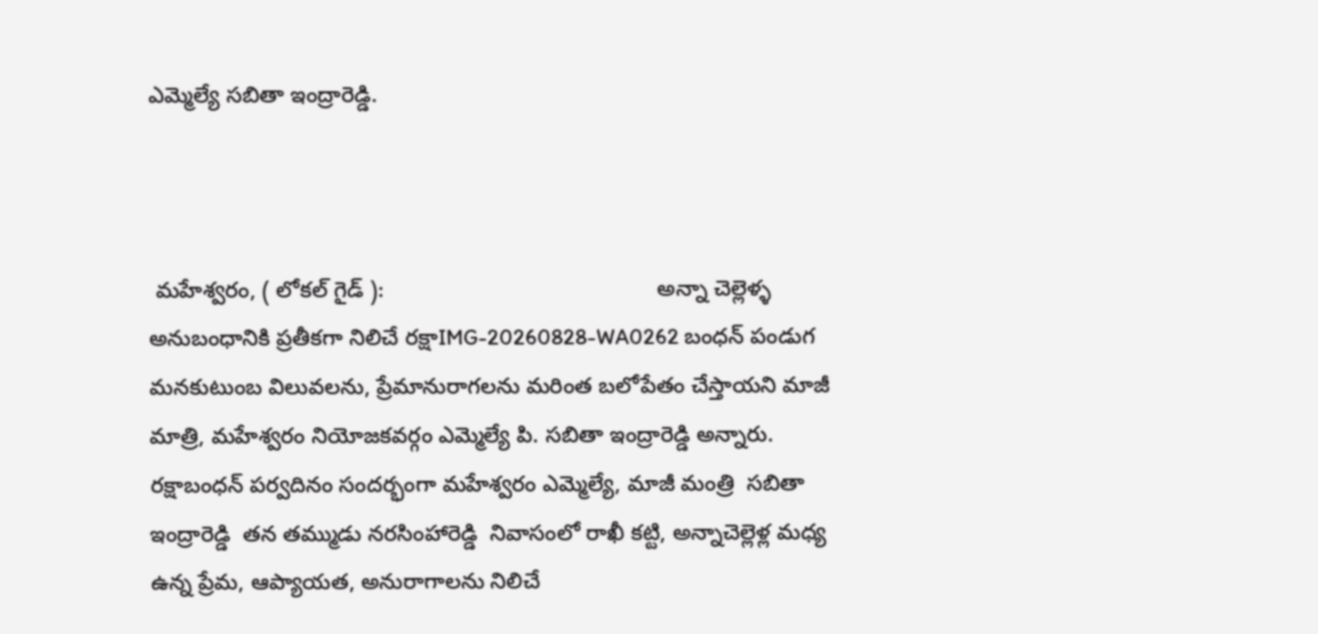ఎమ్మెల్యే సబితా ఇంద్రారెడ్డి.



 మహేశ్వరం, ( లోకల్ గైడ్ ):                                            అన్నా చెల్లెళ్ళ అనుబంధానికి ప్రతీకగా నిలిచే రక్షాIMG-20260828-WA0262 బంధన్ పండుగ మనకుటుంబ విలువలను, ప్రేమానురాగలను మరింత బలోపేతం చేస్తాయని మాజీ మాత్రి, మహేశ్వరం నియోజకవర్గం ఎమ్మెల్యే పి. సబితా ఇంద్రారెడ్డి అన్నారు. రక్షాబంధన్ పర్వదినం సందర్భంగా మహేశ్వరం ఎమ్మెల్యే, మాజీ మంత్రి  సబితా ఇంద్రారెడ్డి  తన తమ్ముడు నరసింహారెడ్డి  నివాసంలో రాఖీ కట్టి, అన్నాచెల్లెళ్ల మధ్య ఉన్న ప్రేమ, ఆప్యాయత, అనురాగాలను నిలిచే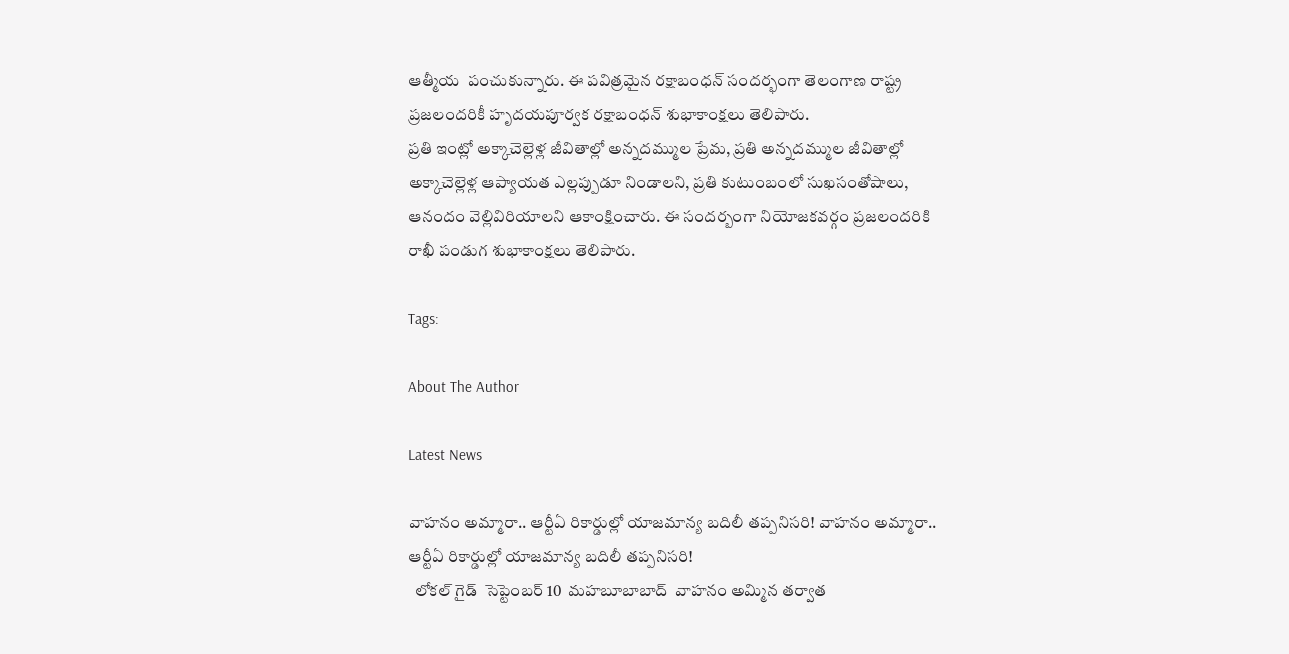ఆత్మీయ  పంచుకున్నారు. ఈ పవిత్రమైన రక్షాబంధన్ సందర్భంగా తెలంగాణ రాష్ట్ర ప్రజలందరికీ హృదయపూర్వక రక్షాబంధన్ శుభాకాంక్షలు తెలిపారు.
ప్రతి ఇంట్లో అక్కాచెల్లెళ్ల జీవితాల్లో అన్నదమ్ముల ప్రేమ, ప్రతి అన్నదమ్ముల జీవితాల్లో అక్కాచెల్లెళ్ల ఆప్యాయత ఎల్లప్పుడూ నిండాలని, ప్రతి కుటుంబంలో సుఖసంతోషాలు, ఆనందం వెల్లివిరియాలని ఆకాంక్షించారు. ఈ సందర్బంగా నియోజకవర్గం ప్రజలందరికి రాఖీ పండుగ శుభాకాంక్షలు తెలిపారు.

Tags:

About The Author

Latest News

వాహనం అమ్మారా.. ఆర్టీఏ రికార్డుల్లో యాజమాన్య బదిలీ తప్పనిసరి! వాహనం అమ్మారా.. ఆర్టీఏ రికార్డుల్లో యాజమాన్య బదిలీ తప్పనిసరి!
  లోకల్ గైడ్  సెప్టెంబర్ 10  మహబూబాబాద్  వాహనం అమ్మిన తర్వాత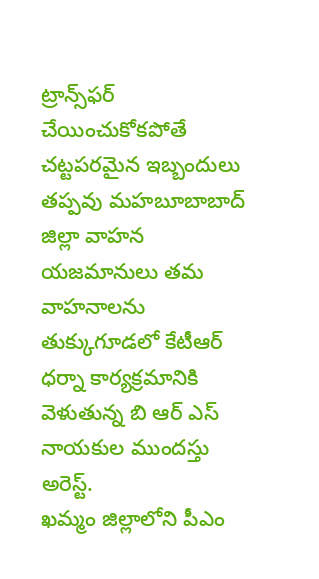ట్రాన్స్‌ఫర్ చేయించుకోకపోతే చట్టపరమైన ఇబ్బందులు తప్పవు మహబూబాబాద్ జిల్లా వాహన యజమానులు తమ వాహనాలను
తుక్కుగూడలో కేటీఆర్ ధర్నా కార్యక్రమానికి వెళుతున్న బి ఆర్ ఎస్ నాయకుల ముందస్తు అరెస్ట్.
ఖమ్మం జిల్లాలోని పీఎం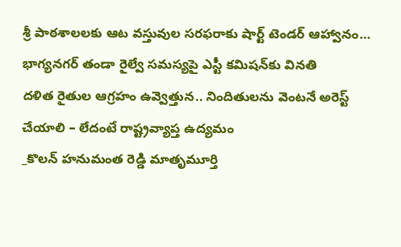శ్రీ పాఠశాలలకు ఆట వస్తువుల సరఫరాకు షార్ట్ టెండర్ ఆహ్వానం…
భాగ్యనగర్ తండా రైల్వే సమస్యపై ఎస్టీ కమిషన్‌కు వినతి
దళిత రైతుల ఆగ్రహం ఉవ్వెత్తున.. నిందితులను వెంటనే అరెస్ట్ చేయాలి – లేదంటే రాష్ట్రవ్యాప్త ఉద్యమం
_కొలన్ హనుమంత రెడ్డి మాతృమూర్తి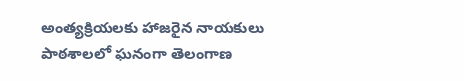అంత్యక్రియలకు హాజరైన నాయకులు
పాఠశాలలో ఘనంగా తెలంగాణ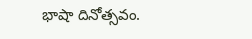భాషా దినోత్సవం.